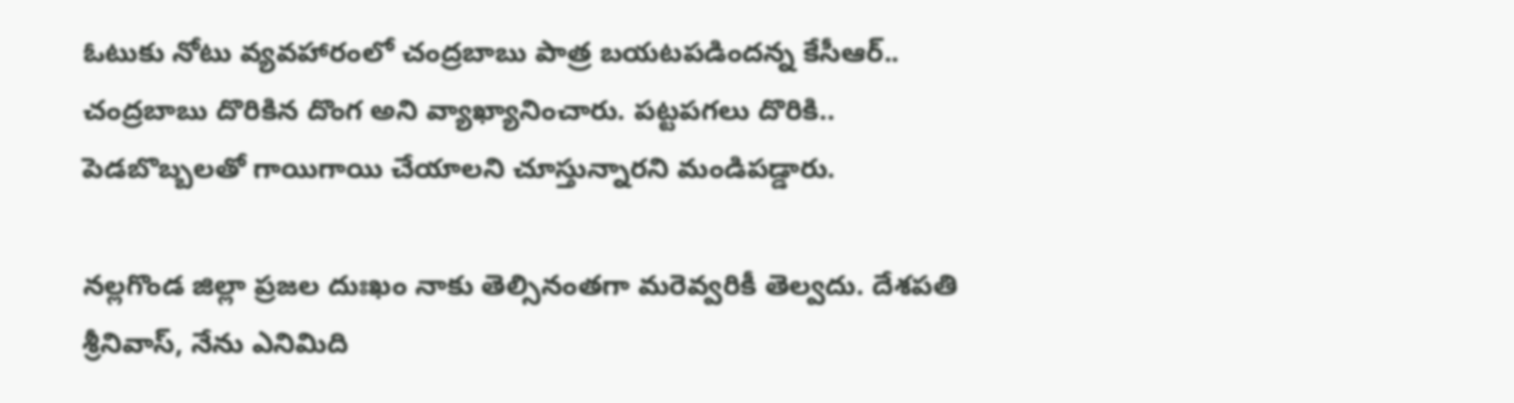ఓటుకు నోటు వ్యవహారంలో చంద్రబాబు పాత్ర బయటపడిందన్న కేసీఆర్.. చంద్రబాబు దొరికిన దొంగ అని వ్యాఖ్యానించారు. పట్టపగలు దొరికి.. పెడబొబ్బలతో గాయిగాయి చేయాలని చూస్తున్నారని మండిపడ్డారు.

నల్లగొండ జిల్లా ప్రజల దుఃఖం నాకు తెల్సినంతగా మరెవ్వరికీ తెల్వదు. దేశపతి శ్రీనివాస్, నేను ఎనిమిది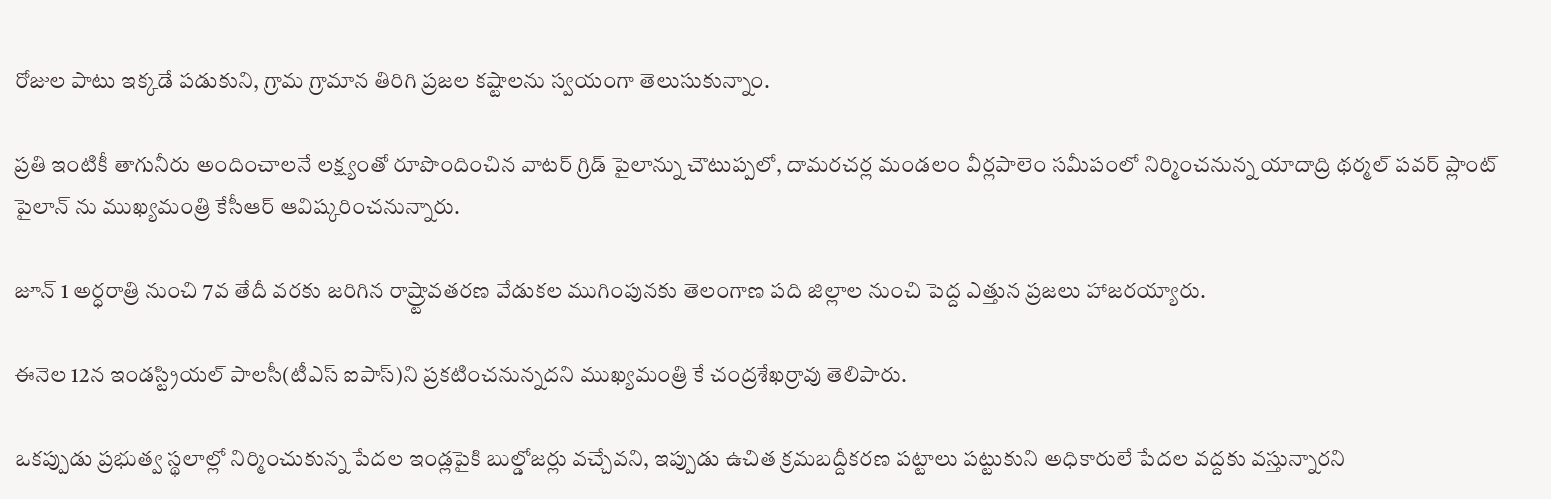రోజుల పాటు ఇక్కడే పడుకుని, గ్రామ గ్రామాన తిరిగి ప్రజల కష్టాలను స్వయంగా తెలుసుకున్నాం.

ప్రతి ఇంటికీ తాగునీరు అందించాలనే లక్ష్యంతో రూపొందించిన వాటర్ గ్రిడ్ పైలాన్ను చౌటుప్పలో, దామరచర్ల మండలం వీర్లపాలెం సమీపంలో నిర్మించనున్న యాదాద్రి థర్మల్ పవర్ ప్లాంట్ పైలాన్ ను ముఖ్యమంత్రి కేసీఆర్ ఆవిష్కరించనున్నారు.

జూన్ 1 అర్ధరాత్రి నుంచి 7వ తేదీ వరకు జరిగిన రాష్ర్టావతరణ వేడుకల ముగింపునకు తెలంగాణ పది జిల్లాల నుంచి పెద్ద ఎత్తున ప్రజలు హాజరయ్యారు.

ఈనెల 12న ఇండస్ట్రియల్ పాలసీ(టీఎస్ ఐపాస్)ని ప్రకటించనున్నదని ముఖ్యమంత్రి కే చంద్రశేఖర్రావు తెలిపారు.

ఒకప్పుడు ప్రభుత్వ స్థలాల్లో నిర్మించుకున్న పేదల ఇండ్లపైకి బుల్డోజర్లు వచ్చేవని, ఇప్పుడు ఉచిత క్రమబద్దీకరణ పట్టాలు పట్టుకుని అధికారులే పేదల వద్దకు వస్తున్నారని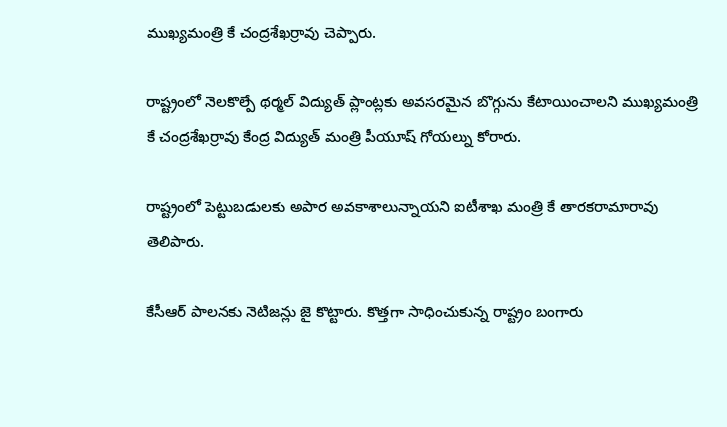ముఖ్యమంత్రి కే చంద్రశేఖర్రావు చెప్పారు.

రాష్ట్రంలో నెలకొల్పే థర్మల్ విద్యుత్ ప్లాంట్లకు అవసరమైన బొగ్గును కేటాయించాలని ముఖ్యమంత్రి కే చంద్రశేఖర్రావు కేంద్ర విద్యుత్ మంత్రి పీయూష్ గోయల్ను కోరారు.

రాష్ట్రంలో పెట్టుబడులకు అపార అవకాశాలున్నాయని ఐటీశాఖ మంత్రి కే తారకరామారావు తెలిపారు.

కేసీఆర్ పాలనకు నెటిజన్లు జై కొట్టారు. కొత్తగా సాధించుకున్న రాష్ట్రం బంగారు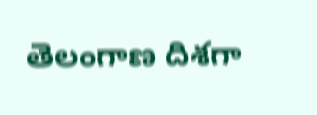తెలంగాణ దిశగా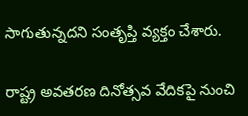సాగుతున్నదని సంతృప్తి వ్యక్తం చేశారు.

రాష్ట్ర అవతరణ దినోత్సవ వేదికపై నుంచి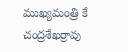ముఖ్యమంత్రి కే చంద్రశేఖర్రావు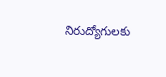నిరుద్యోగులకు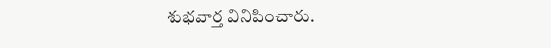శుభవార్త వినిపించారు.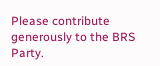Please contribute generously to the BRS Party.